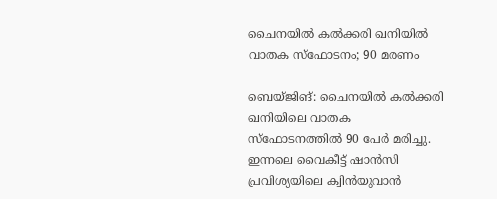ചൈനയില്‍ കല്‍ക്കരി ഖനിയില്‍ വാതക സ്‌ഫോടനം; 90 മരണം

ബെയ്ജിങ്: ചൈനയില്‍ കല്‍ക്കരി ഖനിയിലെ വാതക സ്ഫോടനത്തില്‍ 90 പേര്‍ മരിച്ചു. ഇന്നലെ വൈകീട്ട് ഷാന്‍സി പ്രവിശ്യയിലെ ക്വിന്‍യുവാന്‍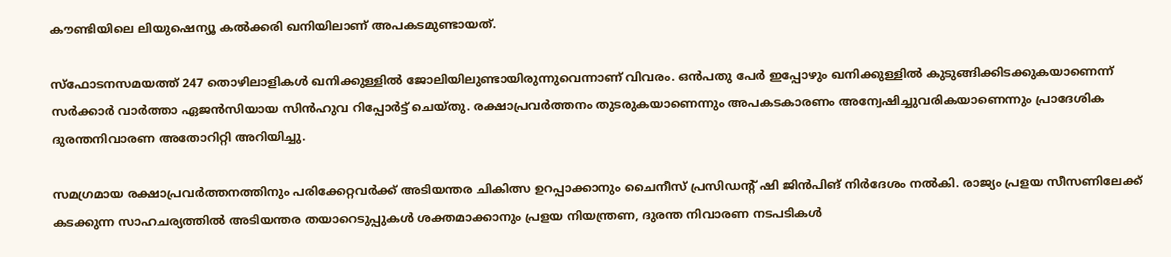കൗണ്ടിയിലെ ലിയുഷെന്യൂ കല്‍ക്കരി ഖനിയിലാണ് അപകടമുണ്ടായത്.

സ്ഫോടനസമയത്ത് 247 തൊഴിലാളികള്‍ ഖനിക്കുള്ളില്‍ ജോലിയിലുണ്ടായിരുന്നുവെന്നാണ് വിവരം. ഒന്‍പതു പേര്‍ ഇപ്പോഴും ഖനിക്കുള്ളില്‍ കുടുങ്ങിക്കിടക്കുകയാണെന്ന് സര്‍ക്കാര്‍ വാര്‍ത്താ ഏജന്‍സിയായ സിന്‍ഹുവ റിപ്പോര്‍ട്ട് ചെയ്തു. രക്ഷാപ്രവര്‍ത്തനം തുടരുകയാണെന്നും അപകടകാരണം അന്വേഷിച്ചുവരികയാണെന്നും പ്രാദേശിക ദുരന്തനിവാരണ അതോറിറ്റി അറിയിച്ചു.

സമഗ്രമായ രക്ഷാപ്രവര്‍ത്തനത്തിനും പരിക്കേറ്റവര്‍ക്ക് അടിയന്തര ചികിത്സ ഉറപ്പാക്കാനും ചൈനീസ് പ്രസിഡന്റ് ഷി ജിന്‍പിങ് നിര്‍ദേശം നല്‍കി. രാജ്യം പ്രളയ സീസണിലേക്ക് കടക്കുന്ന സാഹചര്യത്തില്‍ അടിയന്തര തയാറെടുപ്പുകള്‍ ശക്തമാക്കാനും പ്രളയ നിയന്ത്രണ, ദുരന്ത നിവാരണ നടപടികള്‍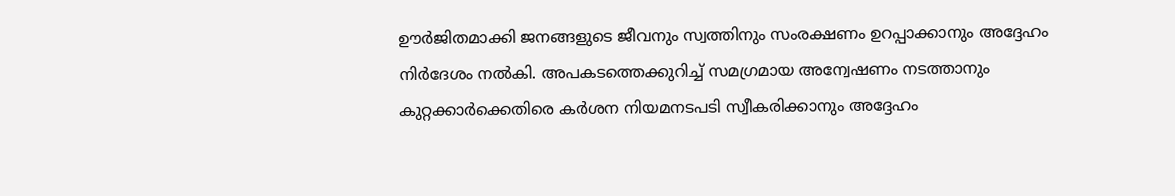ഊര്‍ജിതമാക്കി ജനങ്ങളുടെ ജീവനും സ്വത്തിനും സംരക്ഷണം ഉറപ്പാക്കാനും അദ്ദേഹം നിര്‍ദേശം നല്‍കി. അപകടത്തെക്കുറിച്ച് സമഗ്രമായ അന്വേഷണം നടത്താനും കുറ്റക്കാര്‍ക്കെതിരെ കര്‍ശന നിയമനടപടി സ്വീകരിക്കാനും അദ്ദേഹം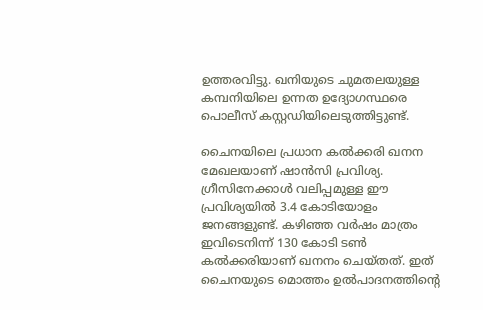ഉത്തരവിട്ടു. ഖനിയുടെ ചുമതലയുള്ള കമ്പനിയിലെ ഉന്നത ഉദ്യോഗസ്ഥരെ പൊലീസ് കസ്റ്റഡിയിലെടുത്തിട്ടുണ്ട്.

ചൈനയിലെ പ്രധാന കല്‍ക്കരി ഖനന മേഖലയാണ് ഷാന്‍സി പ്രവിശ്യ. ഗ്രീസിനേക്കാള്‍ വലിപ്പമുള്ള ഈ പ്രവിശ്യയില്‍ 3.4 കോടിയോളം ജനങ്ങളുണ്ട്. കഴിഞ്ഞ വര്‍ഷം മാത്രം ഇവിടെനിന്ന് 130 കോടി ടണ്‍ കല്‍ക്കരിയാണ് ഖനനം ചെയ്തത്. ഇത് ചൈനയുടെ മൊത്തം ഉല്‍പാദനത്തിന്റെ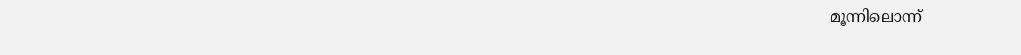മൂന്നിലൊന്ന്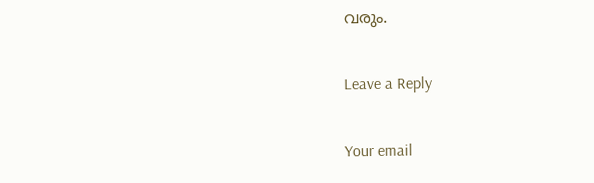വരും.

Leave a Reply

Your email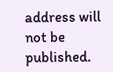address will not be published.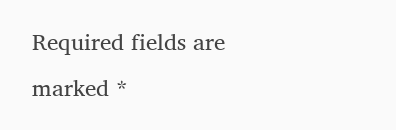Required fields are marked *